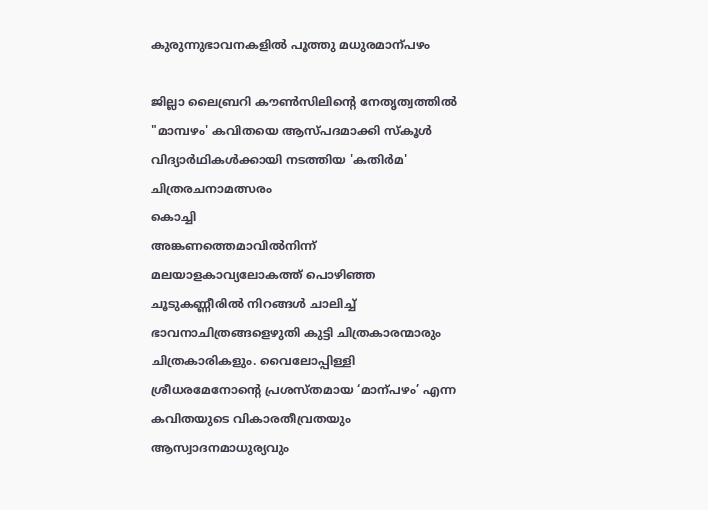കുരുന്നുഭാവനകളിൽ പൂത്തു മധുരമാന്പഴം

ജില്ലാ ലൈബ്രറി കൗൺസിലിന്റെ നേതൃത്വത്തിൽ "മാമ്പഴം' കവിതയെ ആസ്പദമാക്കി സ്കൂൾ വിദ്യാർഥികൾക്കായി നടത്തിയ 'കതിർമ' ചിത്രരചനാമത്സരം
കൊച്ചി
അങ്കണത്തെമാവിൽനിന്ന് മലയാളകാവ്യലോകത്ത് പൊഴിഞ്ഞ ചൂടുകണ്ണീരിൽ നിറങ്ങൾ ചാലിച്ച് ഭാവനാചിത്രങ്ങളെഴുതി കുട്ടി ചിത്രകാരന്മാരും ചിത്രകാരികളും. വൈലോപ്പിള്ളി ശ്രീധരമേനോന്റെ പ്രശസ്തമായ ‘മാന്പഴം’ എന്ന കവിതയുടെ വികാരതീവ്രതയും ആസ്വാദനമാധുര്യവും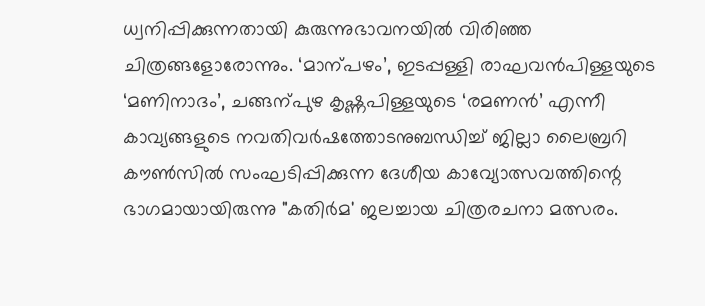ധ്വനിപ്പിക്കുന്നതായി കുരുന്നുഭാവനയിൽ വിരിഞ്ഞ ചിത്രങ്ങളോരോന്നും. ‘മാന്പഴം’, ഇടപ്പള്ളി രാഘവൻപിള്ളയുടെ ‘മണിനാദം’, ചങ്ങന്പുഴ കൃഷ്ണപിള്ളയുടെ ‘രമണൻ’ എന്നീ കാവ്യങ്ങളുടെ നവതിവർഷത്തോടനുബന്ധിച്ച് ജില്ലാ ലൈബ്രറി കൗൺസിൽ സംഘടിപ്പിക്കുന്ന ദേശീയ കാവ്യോത്സവത്തിന്റെ ഭാഗമായായിരുന്നു "കതിർമ' ജലച്ചായ ചിത്രരചനാ മത്സരം.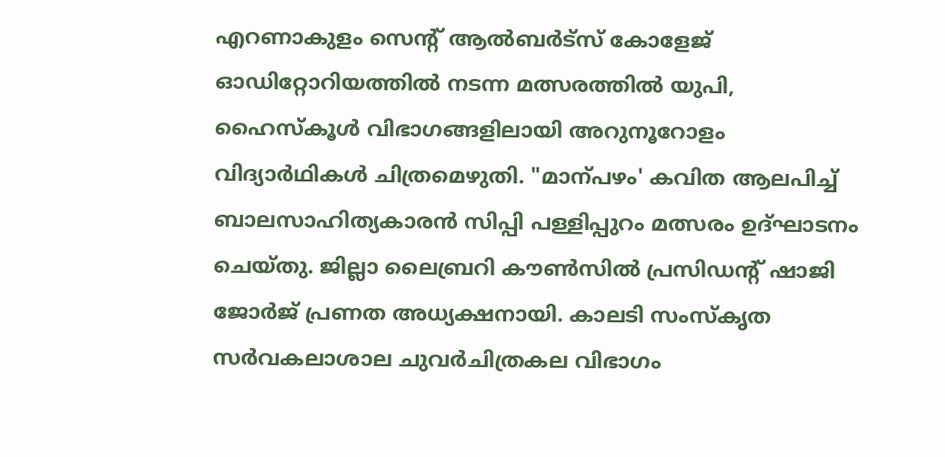എറണാകുളം സെന്റ് ആൽബർട്സ് കോളേജ് ഓഡിറ്റോറിയത്തിൽ നടന്ന മത്സരത്തിൽ യുപി, ഹൈസ്കൂൾ വിഭാഗങ്ങളിലായി അറുനൂറോളം വിദ്യാർഥികൾ ചിത്രമെഴുതി. "മാന്പഴം' കവിത ആലപിച്ച് ബാലസാഹിത്യകാരൻ സിപ്പി പള്ളിപ്പുറം മത്സരം ഉദ്ഘാടനം ചെയ്തു. ജില്ലാ ലൈബ്രറി കൗൺസിൽ പ്രസിഡന്റ് ഷാജി ജോർജ് പ്രണത അധ്യക്ഷനായി. കാലടി സംസ്കൃത സർവകലാശാല ചുവർചിത്രകല വിഭാഗം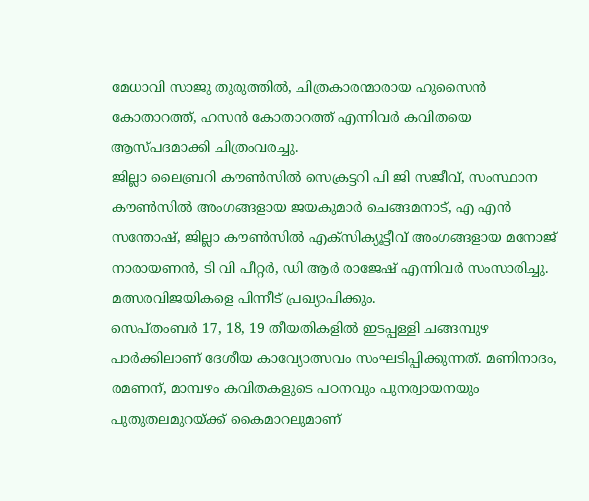മേധാവി സാജു തുരുത്തിൽ, ചിത്രകാരന്മാരായ ഹുസൈൻ കോതാറത്ത്, ഹസൻ കോതാറത്ത് എന്നിവർ കവിതയെ ആസ്പദമാക്കി ചിത്രംവരച്ചു.
ജില്ലാ ലൈബ്രറി കൗൺസിൽ സെക്രട്ടറി പി ജി സജീവ്, സംസ്ഥാന കൗൺസിൽ അംഗങ്ങളായ ജയകുമാർ ചെങ്ങമനാട്, എ എൻ സന്തോഷ്, ജില്ലാ കൗൺസിൽ എക്സിക്യൂട്ടീവ് അംഗങ്ങളായ മനോജ് നാരായണൻ, ടി വി പീറ്റർ, ഡി ആർ രാജേഷ് എന്നിവർ സംസാരിച്ചു. മത്സരവിജയികളെ പിന്നീട് പ്രഖ്യാപിക്കും.
സെപ്തംബർ 17, 18, 19 തീയതികളിൽ ഇടപ്പള്ളി ചങ്ങമ്പുഴ പാർക്കിലാണ് ദേശീയ കാവ്യോത്സവം സംഘടിപ്പിക്കുന്നത്. മണിനാദം, രമണന്, മാമ്പഴം കവിതകളുടെ പഠനവും പുനര്വായനയും പുതുതലമുറയ്ക്ക് കൈമാറലുമാണ്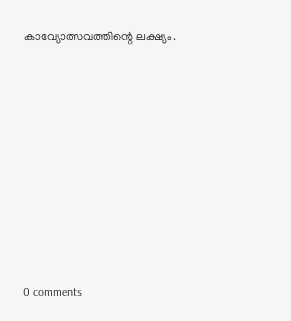കാവ്യോത്സവത്തിന്റെ ലക്ഷ്യം.









0 comments